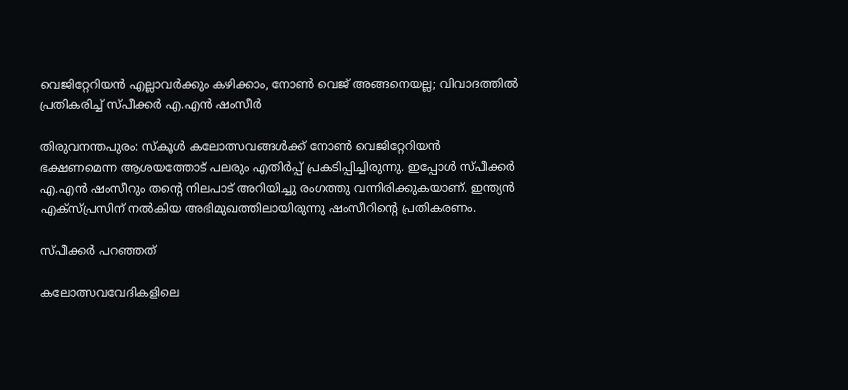വെജിറ്റേറിയന്‍ എല്ലാവര്‍ക്കും കഴിക്കാം, നോണ്‍ വെജ് അങ്ങനെയല്ല; വിവാദത്തില്‍ പ്രതികരിച്ച് സ്പീക്കര്‍ എ.എന്‍ ഷംസീര്‍

തിരുവനന്തപുരം: സ്‌കൂള്‍ കലോത്സവങ്ങള്‍ക്ക് നോണ്‍ വെജിറ്റേറിയന്‍ ഭക്ഷണമെന്ന ആശയത്തോട് പലരും എതിര്‍പ്പ് പ്രകടിപ്പിച്ചിരുന്നു. ഇപ്പോള്‍ സ്പീക്കര്‍ എ.എന്‍ ഷംസീറും തന്റെ നിലപാട് അറിയിച്ചു രംഗത്തു വന്നിരിക്കുകയാണ്. ഇന്ത്യന്‍ എക്‌സ്പ്രസിന് നല്‍കിയ അഭിമുഖത്തിലായിരുന്നു ഷംസീറിന്റെ പ്രതികരണം.

സ്പീക്കര്‍ പറഞ്ഞത്

കലോത്സവവേദികളിലെ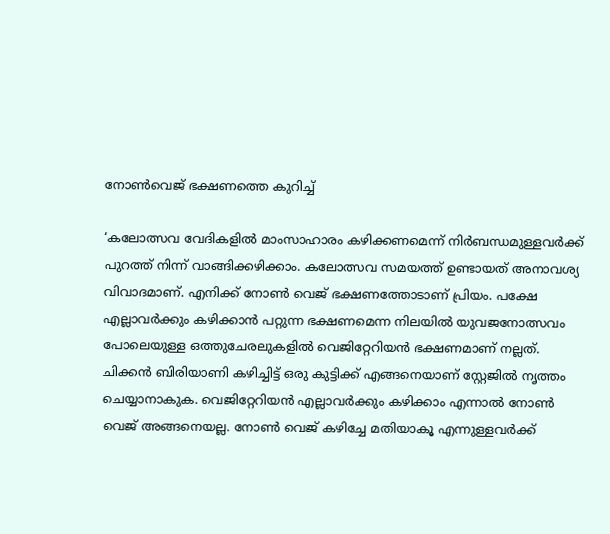നോണ്‍വെജ് ഭക്ഷണത്തെ കുറിച്ച്

‘കലോത്സവ വേദികളില്‍ മാംസാഹാരം കഴിക്കണമെന്ന് നിര്‍ബന്ധമുള്ളവര്‍ക്ക് പുറത്ത് നിന്ന് വാങ്ങിക്കഴിക്കാം. കലോത്സവ സമയത്ത് ഉണ്ടായത് അനാവശ്യ വിവാദമാണ്. എനിക്ക് നോണ്‍ വെജ് ഭക്ഷണത്തോടാണ് പ്രിയം. പക്ഷേ എല്ലാവര്‍ക്കും കഴിക്കാന്‍ പറ്റുന്ന ഭക്ഷണമെന്ന നിലയില്‍ യുവജനോത്സവം പോലെയുള്ള ഒത്തുചേരലുകളില്‍ വെജിറ്റേറിയന്‍ ഭക്ഷണമാണ് നല്ലത്. ചിക്കന്‍ ബിരിയാണി കഴിച്ചിട്ട് ഒരു കുട്ടിക്ക് എങ്ങനെയാണ് സ്റ്റേജില്‍ നൃത്തം ചെയ്യാനാകുക. വെജിറ്റേറിയന്‍ എല്ലാവര്‍ക്കും കഴിക്കാം എന്നാല്‍ നോണ്‍ വെജ് അങ്ങനെയല്ല. നോണ്‍ വെജ് കഴിച്ചേ മതിയാകൂ എന്നുള്ളവര്‍ക്ക്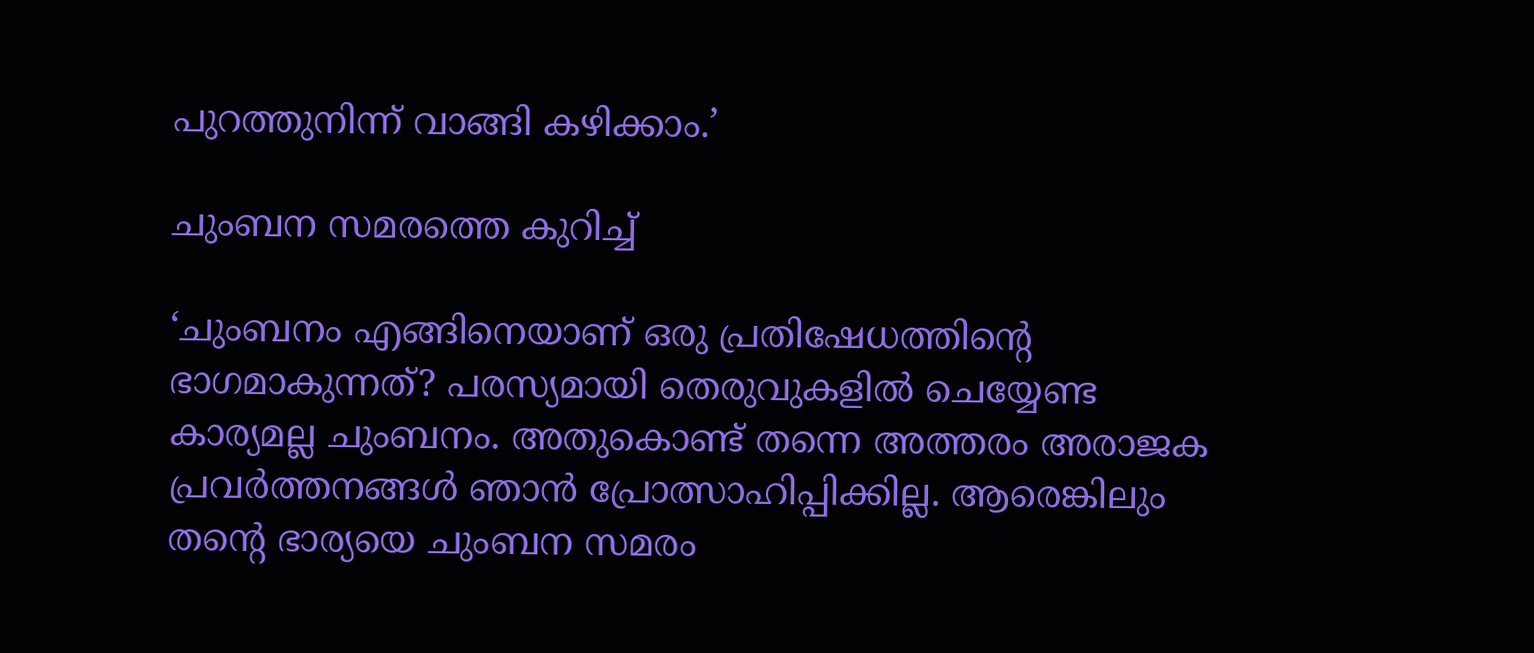പുറത്തുനിന്ന് വാങ്ങി കഴിക്കാം.’

ചുംബന സമരത്തെ കുറിച്ച്

‘ചുംബനം എങ്ങിനെയാണ് ഒരു പ്രതിഷേധത്തിന്റെ ഭാഗമാകുന്നത്? പരസ്യമായി തെരുവുകളില്‍ ചെയ്യേണ്ട കാര്യമല്ല ചുംബനം. അതുകൊണ്ട് തന്നെ അത്തരം അരാജക പ്രവര്‍ത്തനങ്ങള്‍ ഞാന്‍ പ്രോത്സാഹിപ്പിക്കില്ല. ആരെങ്കിലും തന്റെ ഭാര്യയെ ചുംബന സമരം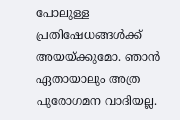പോലുള്ള പ്രതിഷേധങ്ങള്‍ക്ക് അയയ്ക്കുമോ. ഞാന്‍ ഏതായാലും അത്ര പുരോഗമന വാദിയല്ല.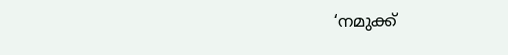‘നമുക്ക്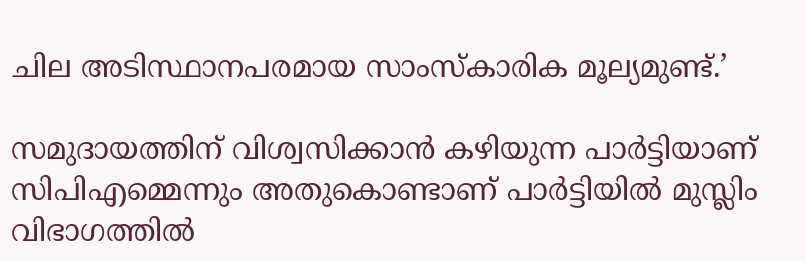ചില അടിസ്ഥാനപരമായ സാംസ്‌കാരിക മൂല്യമുണ്ട്.’

സമുദായത്തിന് വിശ്വസിക്കാന്‍ കഴിയുന്ന പാര്‍ട്ടിയാണ് സിപിഎമ്മെന്നും അതുകൊണ്ടാണ് പാര്‍ട്ടിയില്‍ മുസ്ലിം വിഭാഗത്തില്‍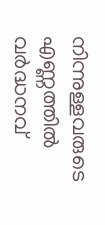നിന്നുള്ളവരുടെ എണ്ണത്തില്‍ വര്‍ദ്ധനവ്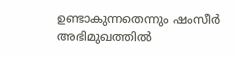ഉണ്ടാകുന്നതെന്നും ഷംസീര്‍ അഭിമുഖത്തില്‍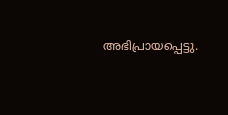അഭിപ്രായപ്പെട്ടു.